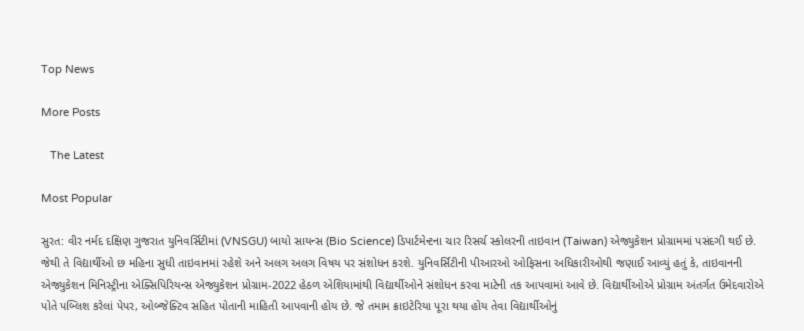Top News

More Posts

   The Latest

Most Popular

સુરત: વીર નર્મદ દક્ષિણ ગુજરાત યુનિવર્સિટીમાં (VNSGU) બાયો સાયન્સ (Bio Science) ડિપાર્ટમેન્ટના ચાર રિસર્ચ સ્કોલરની તાઇવાન (Taiwan) એજ્યુકેશન પ્રોગ્રામમાં પસંદગી થઈ છે. જેથી તે વિદ્યાર્થીઓ છ મહિના સુધી તાઇવાનમાં રહેશે અને અલગ અલગ વિષય પર સંશોધન કરશે. યુનિવર્સિટીની પીઆરઓ ઓફિસના અધિકારીઓથી જણાઈ આવ્યું હતું કે, તાઇવાનની એજ્યુકેશન મિનિસ્ટ્રીના એક્સિપિરિયન્સ એજ્યુકેશન પ્રોગ્રામ-2022 હેઠળ એશિયામાંથી વિદ્યાર્થીઓને સંશોધન કરવા માટેની તક આપવામાં આવે છે. વિદ્યાર્થીઓએ પ્રોગ્રામ અંતર્ગત ઉમેદવારોએ પોતે પબ્લિશ કરેલાં પેપર, ઓબ્જેક્ટિવ સહિત પોતાની માહિતી આપવાની હોય છે. જે તમામ ક્રાઇટેરિયા પૂરા થયા હોય તેવા વિદ્યાર્થીઓનું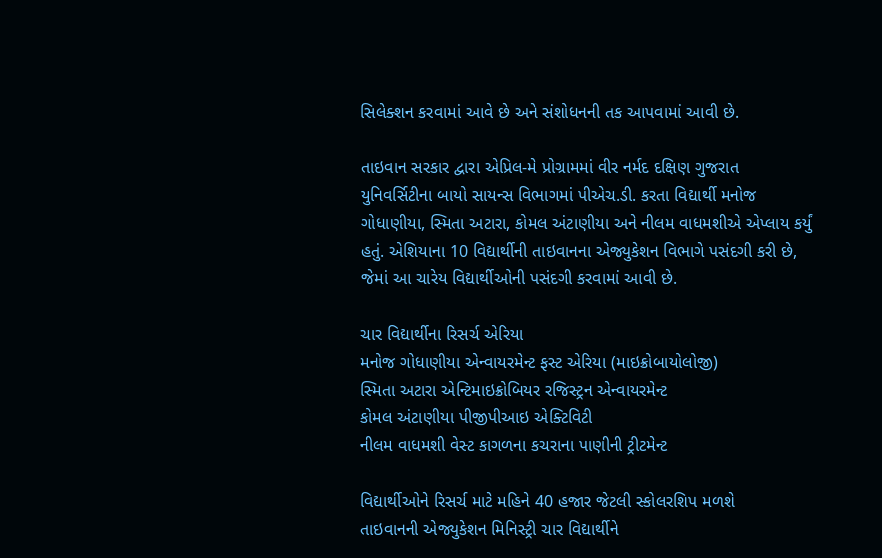સિલેક્શન કરવામાં આવે છે અને સંશોધનની તક આપવામાં આવી છે.

તાઇવાન સરકાર દ્વારા એપ્રિલ-મે પ્રોગ્રામમાં વીર નર્મદ દક્ષિણ ગુજરાત યુનિવર્સિટીના બાયો સાયન્સ વિભાગમાં પીએચ.ડી. કરતા વિદ્યાર્થી મનોજ ગોધાણીયા, સ્મિતા અટારા, કોમલ અંટાણીયા અને નીલમ વાધમશીએ એપ્લાય કર્યું હતું. એશિયાના 10 વિદ્યાર્થીની તાઇવાનના એજ્યુકેશન વિભાગે પસંદગી કરી છે, જેમાં આ ચારેય વિદ્યાર્થીઓની પસંદગી કરવામાં આવી છે.

ચાર વિદ્યાર્થીના રિસર્ચ એરિયા
મનોજ ગોધાણીયા એન્વાયરમેન્ટ ફસ્ટ એરિયા (માઇક્રોબાયોલોજી)
સ્મિતા અટારા એન્ટિમાઇક્રોબિયર રજિસ્ટ્રન એન્વાયરમેન્ટ
કોમલ અંટાણીયા પીજીપીઆઇ એક્ટિવિટી
નીલમ વાધમશી વેસ્ટ કાગળના કચરાના પાણીની ટ્રીટમેન્ટ

વિદ્યાર્થીઓને રિસર્ચ માટે મહિને 40 હજાર જેટલી સ્કોલરશિપ મળશે
તાઇવાનની એજ્યુકેશન મિનિસ્ટ્રી ચાર વિદ્યાર્થીને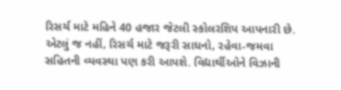રિસર્ચ માટે મહિને 40 હજાર જેટલી સ્કોલરશિપ આપનારી છે. એટલું જ નહીં, રિસર્ચ માટે જરૂરી સાધનો, રહેવા-જમવા સહિતની વ્યવસ્થા પણ કરી આપશે. વિદ્યાર્થીઓને વિઝાની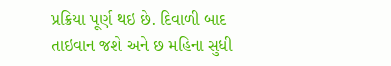પ્રક્રિયા પૂર્ણ થઇ છે. દિવાળી બાદ તાઇવાન જશે અને છ મહિના સુધી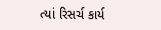ત્યાં રિસર્ચ કાર્ય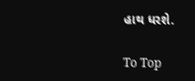હાથ ધરશે.

To Top